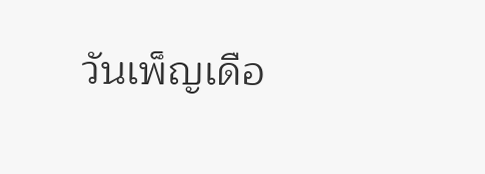วันเพ็ญเดือ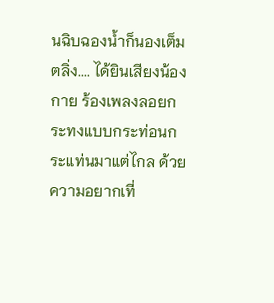นฉิบฉองน้ำก็นองเต็มตลิ่ง.... ได้ยินเสียงน้องกาย ร้องเพลงลอยกระทงแบบกระท่อนกระแท่นมาแต่ไกล ด้วยความอยากเที่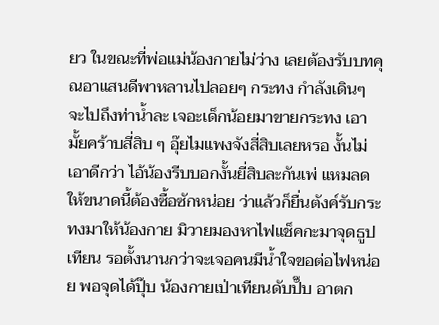ยว ในขณะที่พ่อแม่น้องกายไม่ว่าง เลยต้องรับบทคุณอาแสนดีพาหลานไปลอยๆ กระทง กำลังเดินๆ จะไปถึงท่าน้ำละ เจอะเด็กน้อยมาขายกระทง เอามั้ยคร้าบสี่สิบ ๆ อุ๊ยไมแพงจังสี่สิบเลยหรอ งั้นไม่เอาดีกว่า ไอ้น้องรีบบอกงั้นยี่สิบละกันเพ่ แหมลดให้ขนาดนี้ต้องซื้อซักหน่อย ว่าแล้วก็ยื่นตังค์รับกระทงมาให้น้องกาย มิวายมองหาไฟแช็คกะมาจุดธูปเทียน รอตั้งนานกว่าจะเจอคนมีน้ำใจขอต่อไฟหน่อย พอจุดได้ปุ๊บ น้องกายเป่าเทียนดับปั๊บ อาตก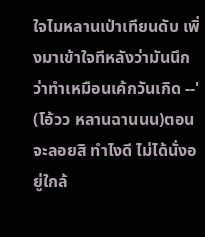ใจไมหลานเป่าเทียนดับ เพิ่งมาเข้าใจทีหลังว่ามันนึกว่าทำเหมือนเค้กวันเกิด --' (โอ้วว หลานฉานนน)ตอนจะลอยสิ ทำไงดี ไม่ได้นั่งอยู่ใกล้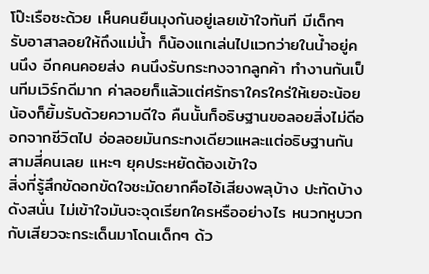โป๊ะเรือซะด้วย เห็นคนยืนมุงกันอยู่เลยเข้าใจทันที มีเด็กๆ รับอาสาลอยให้ถึงแม่น้ำ ก็น้องแกเล่นไปแวกว่ายในน้ำอยู่คนนึง อีกคนคอยส่ง คนนึงรับกระทงจากลูกค้า ทำงานกันเป็นทีมเวิร์กดีมาก ค่าลอยก็แล้วแต่ศรัทธาใครใคร่ให้เยอะน้อยน้องก็ยิ้มรับด้วยความดีใจ คืนนั้นก็อธิษฐานขอลอยสิ่งไม่ดีออกจากชีวิตไป อ่อลอยมันกระทงเดียวแหละแต่อธิษฐานกันสามสี่คนเลย แหะๆ ยุคประหยัดต้องเข้าใจ
สิ่งที่รู้สึกขัดอกขัดใจชะมัดยากคือไอ้เสียงพลุบ้าง ปะทัดบ้าง ดังสนั่น ไม่เข้าใจมันจะจุดเรียกใครหรืออย่างไร หนวกหูบวกกับเสียวจะกระเด็นมาโดนเด็กๆ ด้ว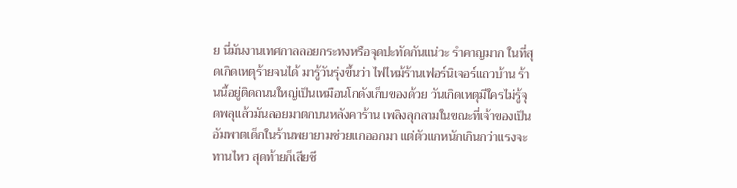ย นี่มันงานเทศกาลลอยกระทงหรือจุดปะทัดกันแน่วะ รำคาญมาก ในที่สุดเกิดเหตุร้ายจนได้ มารู้วันรุ่งขึ้นว่า ไฟไหม้ร้านเฟอร์นิเจอร์แถวบ้าน ร้านนี้อยู่ติดถนนใหญ่เป็นเหมือนโกดังเก็บของด้วย วันเกิดเหตุมีใครไม่รู้จุดพลุแล้วมันลอยมาตกบนหลังคาร้าน เพลิงลุกลามในขณะที่เจ้าของเป็นอัมพาตเด็กในร้านพยายามช่วยแกออกมา แต่ตัวแกหนักเกินกว่าแรงจะทานไหว สุดท้ายก็เสียชี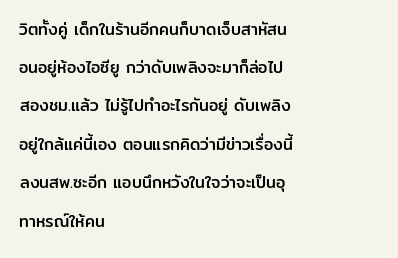วิตทั้งคู่ เด็กในร้านอีกคนก็บาดเจ็บสาหัสนอนอยู่ห้องไอซียู กว่าดับเพลิงจะมาก็ล่อไปสองชม.แล้ว ไม่รู้ไปทำอะไรกันอยู่ ดับเพลิงอยู่ใกล้แค่นี้เอง ตอนแรกคิดว่ามีข่าวเรื่องนี้ลงนสพ.ซะอีก แอบนึกหวังในใจว่าจะเป็นอุทาหรณ์ให้คน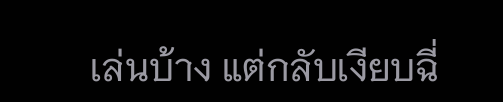เล่นบ้าง แต่กลับเงียบฉี่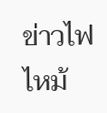ข่าวไฟไหม้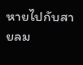หายไปกับสายลม